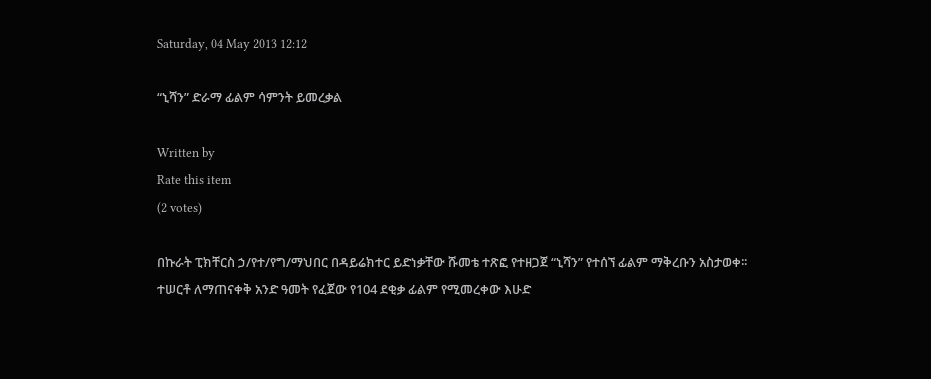Saturday, 04 May 2013 12:12

“ኒሻን” ድራማ ፊልም ሳምንት ይመረቃል

Written by
Rate this item
(2 votes)

በኩራት ፒክቸርስ ኃ/የተ/የግ/ማህበር በዳይሬክተር ይድነቃቸው ሹመቴ ተጽፎ የተዘጋጀ “ኒሻን” የተሰኘ ፊልም ማቅረቡን አስታወቀ፡፡ ተሠርቶ ለማጠናቀቅ አንድ ዓመት የፈጀው የ104 ደቂቃ ፊልም የሚመረቀው እሁድ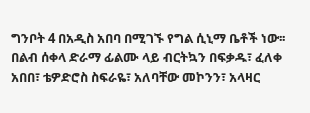ግንቦት 4 በአዲስ አበባ በሚገኙ የግል ሲኒማ ቤቶች ነው፡፡ በልብ ሰቀላ ድራማ ፊልሙ ላይ ብርትኳን በፍቃዱ፣ ፈለቀ አበበ፣ ቴዎድሮስ ስፍራዬ፣ አለባቸው መኮንን፣ አላዛር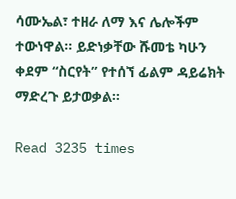ሳሙኤል፣ ተዘራ ለማ እና ሌሎችም ተውነዋል፡፡ ይድነቃቸው ሹመቴ ካሁን ቀደም “ስርየት” የተሰኘ ፊልም ዳይሬክት ማድረጉ ይታወቃል፡፡

Read 3235 times